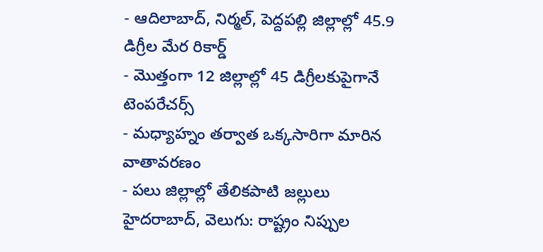- ఆదిలాబాద్, నిర్మల్, పెద్దపల్లి జిల్లాల్లో 45.9 డిగ్రీల మేర రికార్డ్
- మొత్తంగా 12 జిల్లాల్లో 45 డిగ్రీలకుపైగానే టెంపరేచర్స్
- మధ్యాహ్నం తర్వాత ఒక్కసారిగా మారిన వాతావరణం
- పలు జిల్లాల్లో తేలికపాటి జల్లులు
హైదరాబాద్, వెలుగు: రాష్ట్రం నిప్పుల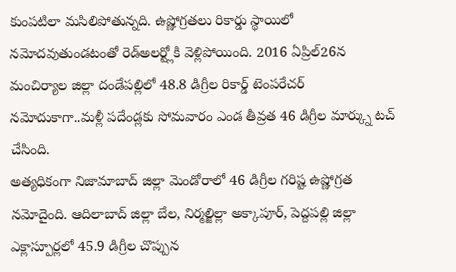కుంపటిలా మసిలిపోతున్నది. ఉష్ణోగ్రతలు రికార్డు స్థాయిలో నమోదవుతుండటంతో రెడ్అలర్ట్లోకి వెళ్లిపోయింది. 2016 ఏప్రిల్26న మంచిర్యాల జిల్లా దండేపల్లిలో 48.8 డిగ్రీల రికార్డ్ టెంపరేచర్ నమోదుకాగా..మళ్లీ పదేండ్లకు సోమవారం ఎండ తీవ్రత 46 డిగ్రీల మార్క్ను టచ్ చేసింది.
అత్యధికంగా నిజామాబాద్ జిల్లా మెండోరాలో 46 డిగ్రీల గరిష్ట ఉష్ణోగ్రత నమోదైంది. ఆదిలాబాద్ జిల్లా బేల, నిర్మల్జిల్లా అక్కాపూర్, పెద్దపల్లి జిల్లా ఎక్లాస్పూర్లలో 45.9 డిగ్రీల చొప్పున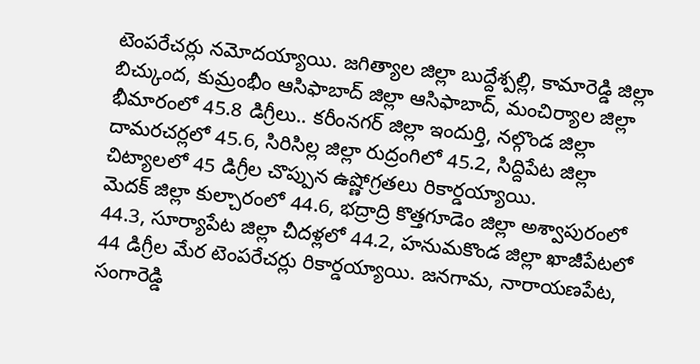టెంపరేచర్లు నమోదయ్యాయి. జగిత్యాల జిల్లా బుద్దేశ్పల్లి, కామారెడ్డి జిల్లా బిచ్కుంద, కుమ్రంభీం ఆసిఫాబాద్ జిల్లా ఆసిఫాబాద్, మంచిర్యాల జిల్లా భీమారంలో 45.8 డిగ్రీలు.. కరీంనగర్ జిల్లా ఇందుర్తి, నల్గొండ జిల్లా దామరచర్లలో 45.6, సిరిసిల్ల జిల్లా రుద్రంగిలో 45.2, సిద్దిపేట జిల్లా చిట్యాలలో 45 డిగ్రీల చొప్పున ఉష్ణోగ్రతలు రికార్డయ్యాయి.
మెదక్ జిల్లా కుల్చారంలో 44.6, భద్రాద్రి కొత్తగూడెం జిల్లా అశ్వాపురంలో 44.3, సూర్యాపేట జిల్లా చీదళ్లలో 44.2, హనుమకొండ జిల్లా ఖాజీపేటలో 44 డిగ్రీల మేర టెంపరేచర్లు రికార్డయ్యాయి. జనగామ, నారాయణపేట, సంగారెడ్డి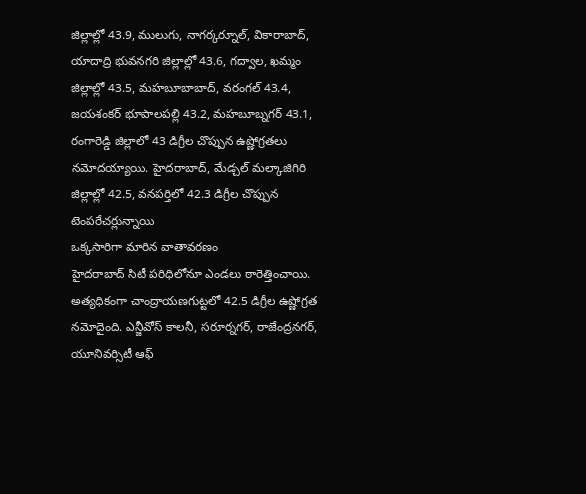జిల్లాల్లో 43.9, ములుగు, నాగర్కర్నూల్, వికారాబాద్, యాదాద్రి భువనగరి జిల్లాల్లో 43.6, గద్వాల, ఖమ్మం జిల్లాల్లో 43.5, మహబూబాబాద్, వరంగల్ 43.4, జయశంకర్ భూపాలపల్లి 43.2, మహబూబ్నగర్ 43.1, రంగారెడ్డి జిల్లాలో 43 డిగ్రీల చొప్పున ఉష్ణోగ్రతలు నమోదయ్యాయి. హైదరాబాద్, మేడ్చల్ మల్కాజిగిరి జిల్లాల్లో 42.5, వనపర్తిలో 42.3 డిగ్రీల చొప్పున టెంపరేచర్లున్నాయి
ఒక్కసారిగా మారిన వాతావరణం
హైదరాబాద్ సిటీ పరిధిలోనూ ఎండలు ఠారెత్తించాయి. అత్యధికంగా చాంద్రాయణగుట్టలో 42.5 డిగ్రీల ఉష్ణోగ్రత నమోదైంది. ఎన్జీవోస్ కాలనీ, సరూర్నగర్, రాజేంద్రనగర్, యూనివర్సిటీ ఆఫ్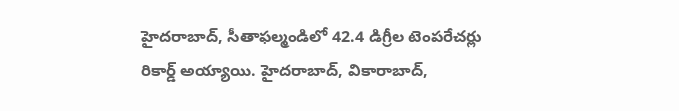హైదరాబాద్, సీతాఫల్మండిలో 42.4 డిగ్రీల టెంపరేచర్లు రికార్డ్ అయ్యాయి. హైదరాబాద్, వికారాబాద్,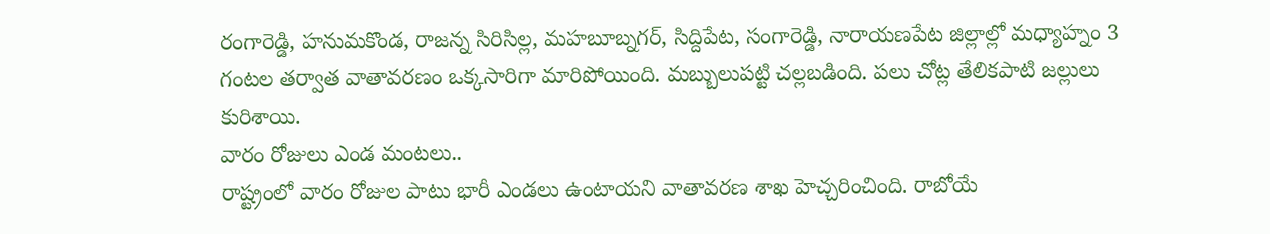రంగారెడ్డి, హనుమకొండ, రాజన్న సిరిసిల్ల, మహబూబ్నగర్, సిద్దిపేట, సంగారెడ్డి, నారాయణపేట జిల్లాల్లో మధ్యాహ్నం 3 గంటల తర్వాత వాతావరణం ఒక్కసారిగా మారిపోయింది. మబ్బులుపట్టి చల్లబడింది. పలు చోట్ల తేలికపాటి జల్లులు కురిశాయి.
వారం రోజులు ఎండ మంటలు..
రాష్ట్రంలో వారం రోజుల పాటు భారీ ఎండలు ఉంటాయని వాతావరణ శాఖ హెచ్చరించింది. రాబోయే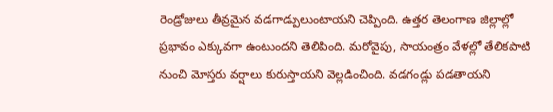రెండ్రోజులు తీవ్రమైన వడగాడ్పులుంటాయని చెప్పింది. ఉత్తర తెలంగాణ జిల్లాల్లో ప్రభావం ఎక్కువగా ఉంటుందని తెలిపింది. మరోవైపు, సాయంత్రం వేళల్లో తేలికపాటి నుంచి మోస్తరు వర్షాలు కురుస్తాయని వెల్లడించింది. వడగండ్లు పడతాయని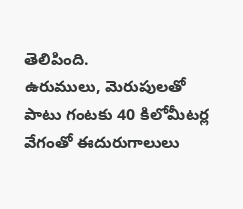తెలిపింది.
ఉరుములు, మెరుపులతో పాటు గంటకు 40 కిలోమీటర్ల వేగంతో ఈదురుగాలులు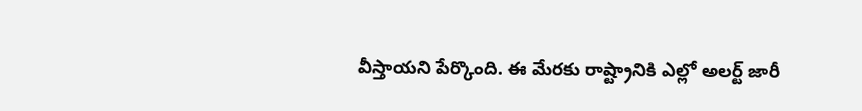వీస్తాయని పేర్కొంది. ఈ మేరకు రాష్ట్రానికి ఎల్లో అలర్ట్ జారీ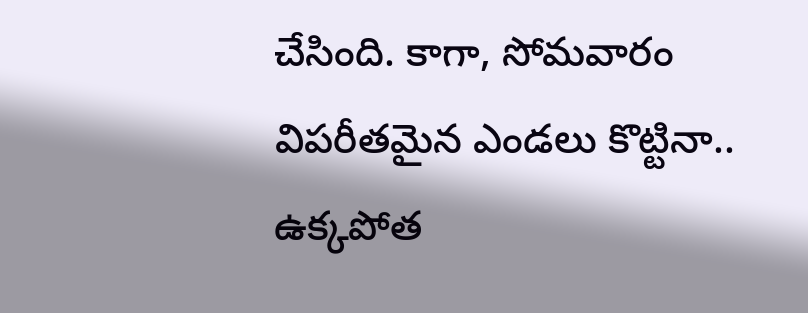చేసింది. కాగా, సోమవారం విపరీతమైన ఎండలు కొట్టినా.. ఉక్కపోత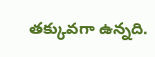తక్కువగా ఉన్నది.